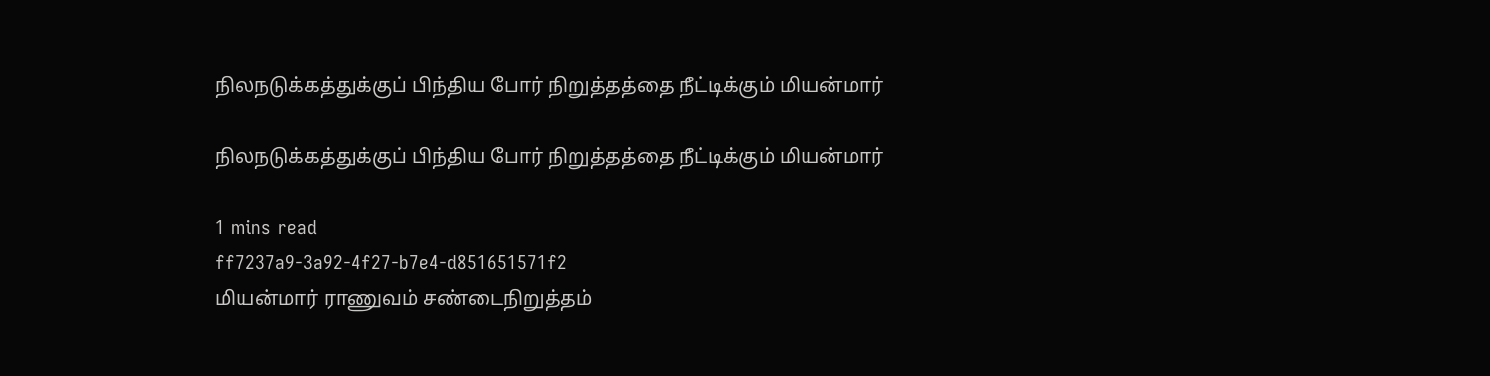நிலநடுக்கத்துக்குப் பிந்திய போர் நிறுத்தத்தை நீட்டிக்கும் மியன்மார்

நிலநடுக்கத்துக்குப் பிந்திய போர் நிறுத்தத்தை நீட்டிக்கும் மியன்மார்

1 mins read
ff7237a9-3a92-4f27-b7e4-d851651571f2
மியன்மார் ராணுவம் சண்டைநிறுத்தம்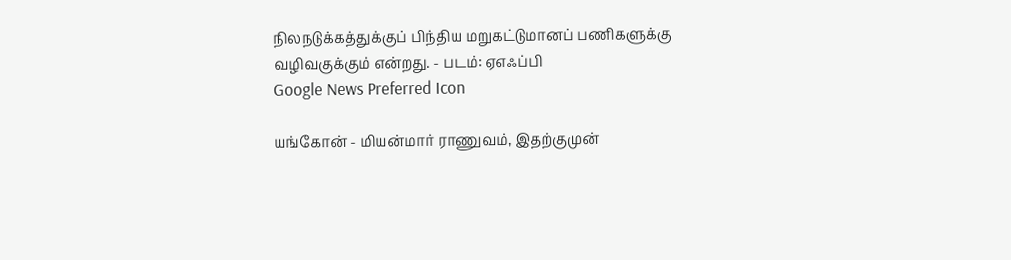நிலநடுக்கத்துக்குப் பிந்திய மறுகட்டுமானப் பணிகளுக்கு வழிவகுக்கும் என்றது. - படம்: ஏஎஃப்பி
Google News Preferred Icon

யங்கோன் - மியன்மார் ராணுவம், இதற்குமுன்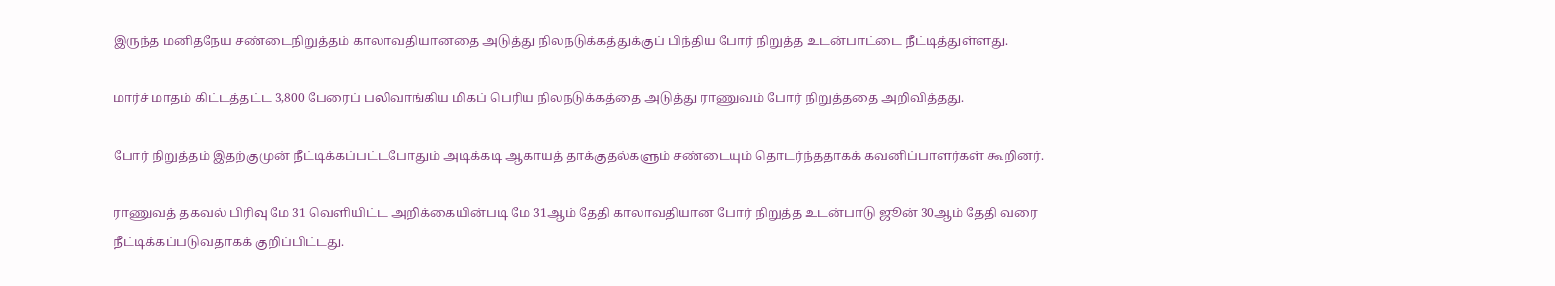இருந்த மனிதநேய சண்டைநிறுத்தம் காலாவதியானதை அடுத்து நிலநடுக்கத்துக்குப் பிந்திய போர் நிறுத்த உடன்பாட்டை நீட்டித்துள்ளது.

மார்ச் மாதம் கிட்டத்தட்ட 3,800 பேரைப் பலிவாங்கிய மிகப் பெரிய நிலநடுக்கத்தை அடுத்து ராணுவம் போர் நிறுத்ததை அறிவித்தது.

போர் நிறுத்தம் இதற்குமுன் நீட்டிக்கப்பட்டபோதும் அடிக்கடி ஆகாயத் தாக்குதல்களும் சண்டையும் தொடர்ந்ததாகக் கவனிப்பாளர்கள் கூறினர்.

ராணுவத் தகவல் பிரிவு மே 31 வெளியிட்ட அறிக்கையின்படி மே 31ஆம் தேதி காலாவதியான போர் நிறுத்த உடன்பாடு ஜூன் 30ஆம் தேதி வரை நீட்டிக்கப்படுவதாகக் குறிப்பிட்டது.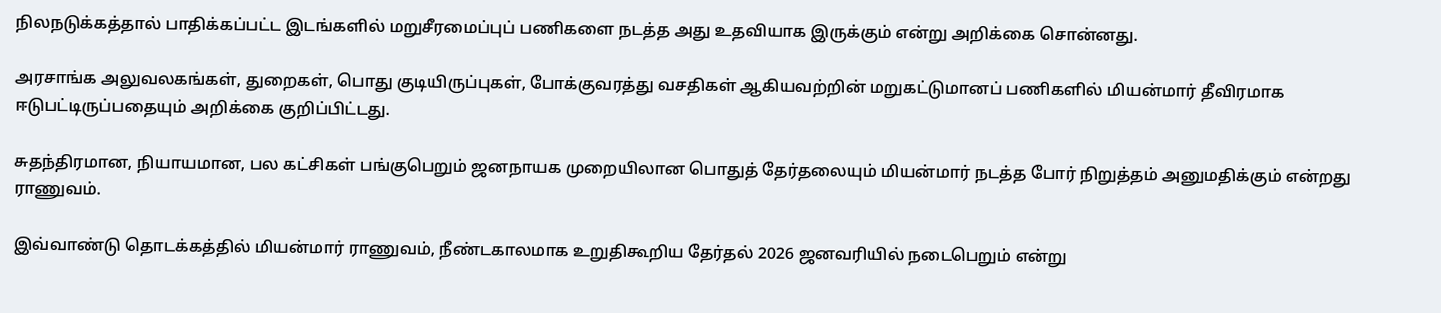நிலநடுக்கத்தால் பாதிக்கப்பட்ட இடங்களில் மறுசீரமைப்புப் பணிகளை நடத்த அது உதவியாக இருக்கும் என்று அறிக்கை சொன்னது.

அரசாங்க அலுவலகங்கள், துறைகள், பொது குடியிருப்புகள், போக்குவரத்து வசதிகள் ஆகியவற்றின் மறுகட்டுமானப் பணிகளில் மியன்மார் தீவிரமாக ஈடுபட்டிருப்பதையும் அறிக்கை குறிப்பிட்டது.

சுதந்திரமான, நியாயமான, பல கட்சிகள் பங்குபெறும் ஜனநாயக முறையிலான பொதுத் தேர்தலையும் மியன்மார் நடத்த போர் நிறுத்தம் அனுமதிக்கும் என்றது ராணுவம்.

இவ்வாண்டு தொடக்கத்தில் மியன்மார் ராணுவம், நீண்டகாலமாக உறுதிகூறிய தேர்தல் 2026 ஜனவரியில் நடைபெறும் என்று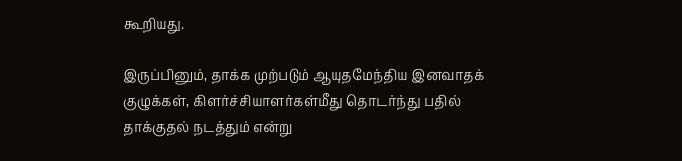கூறியது.

இருப்பினும், தாக்க முற்படும் ஆயுதமேந்திய இனவாதக் குழுக்கள், கிளர்ச்சியாளர்கள்மீது தொடர்ந்து பதில் தாக்குதல் நடத்தும் என்று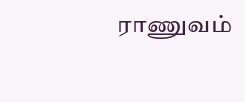ராணுவம்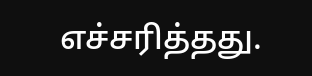எச்சரித்தது.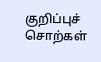குறிப்புச் சொற்கள்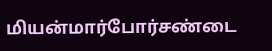மியன்மார்போர்சண்டை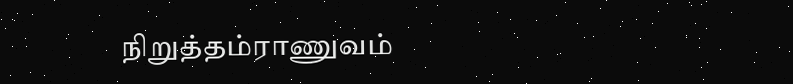நிறுத்தம்ராணுவம்